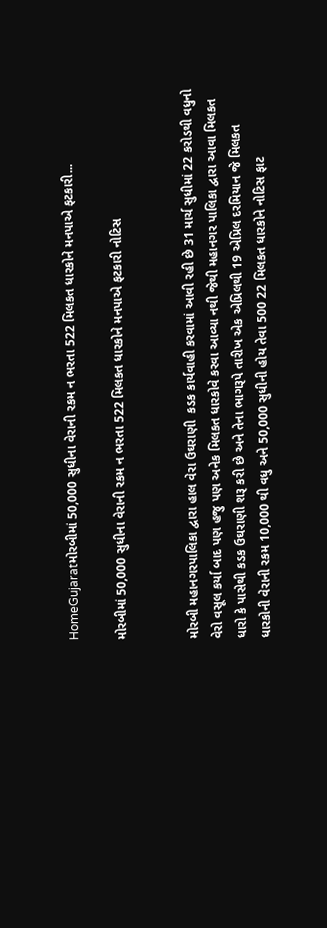HomeGujaratમોરબીમાં 50,000 સુધીના વેરાની રકમ ન ભરતા 522 મિલકત ધારકોને મનપાએ ફટકારી...

મોરબીમાં 50,000 સુધીના વેરાની રકમ ન ભરતા 522 મિલકત ધારકોને મનપાએ ફટકારી નોટિસ


મોરબી મહાનગરપાલિકા દ્વારા હાલ વેરા ઉઘરાણી  કડક કાર્યવાહી કરવામાં આવી રહી છે 31 માર્ચ સુધીમાં 22 કરોડથી વધુનો વેરો વસૂલ કર્યા બાદ પણ હજુ પણ અનેક મિલકત ધારકોવે કરવા આવ્યા નથી જેથી મહાનગર પાલિકા દ્વારા આવા મિલકત ધારો કે પાસેથી કડક ઉઘરાણી શરૂ કરી છે અને તેના ભાગરૂપે તારીખ એક એપ્રિલથી 19 એપ્રિલ દરમિયાન જે મિલકત ધારકોની વેરાની રકમ 10,000 થી વધુ અને 50,000 સુધીની હોય તેવા 500 22 મિલકત ધારકોને નોટિસ ફાટ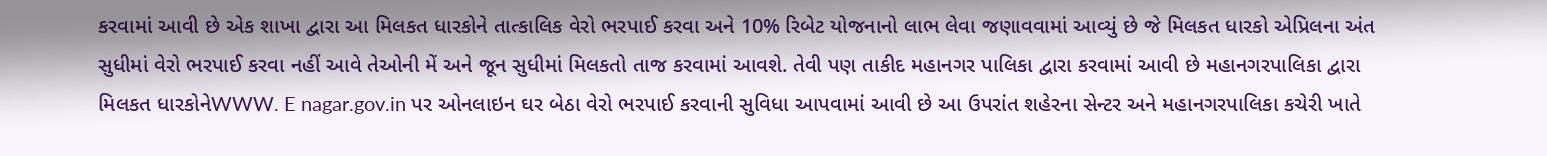કરવામાં આવી છે એક શાખા દ્વારા આ મિલકત ધારકોને તાત્કાલિક વેરો ભરપાઈ કરવા અને 10% રિબેટ યોજનાનો લાભ લેવા જણાવવામાં આવ્યું છે જે મિલકત ધારકો એપ્રિલના અંત સુધીમાં વેરો ભરપાઈ કરવા નહીં આવે તેઓની મેં અને જૂન સુધીમાં મિલકતો તાજ કરવામાં આવશે. તેવી પણ તાકીદ મહાનગર પાલિકા દ્વારા કરવામાં આવી છે મહાનગરપાલિકા દ્વારા મિલકત ધારકોનેWWW. E nagar.gov.in પર ઓનલાઇન ઘર બેઠા વેરો ભરપાઈ કરવાની સુવિધા આપવામાં આવી છે આ ઉપરાંત શહેરના સેન્ટર અને મહાનગરપાલિકા કચેરી ખાતે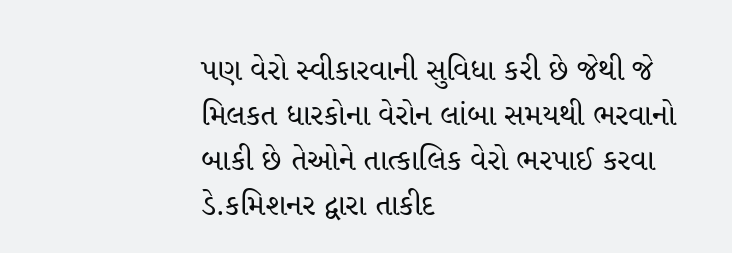પણ વેરો સ્વીકારવાની સુવિધા કરી છે જેથી જે મિલકત ધારકોના વેરોન લાંબા સમયથી ભરવાનો બાકી છે તેઓને તાત્કાલિક વેરો ભરપાઈ કરવા ડે.કમિશનર દ્વારા તાકીદ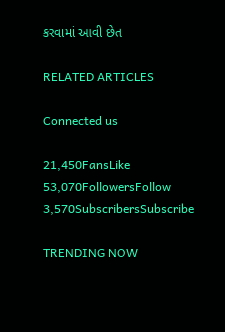કરવામાં આવી છેત

RELATED ARTICLES

Connected us

21,450FansLike
53,070FollowersFollow
3,570SubscribersSubscribe

TRENDING NOW